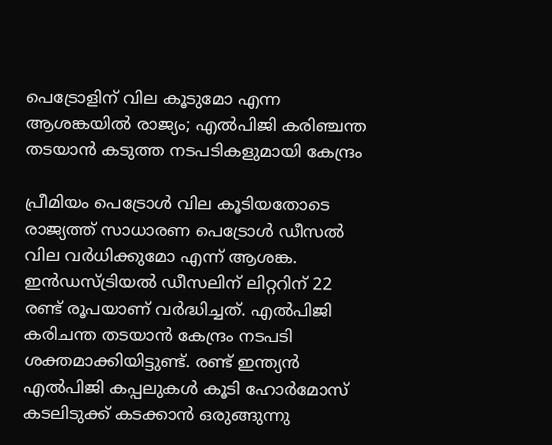പെട്രോളിന് വില കൂടുമോ എന്ന ആശങ്കയിൽ രാജ്യം; എല്‍പിജി കരിഞ്ചന്ത തടയാന്‍ കടുത്ത നടപടികളുമായി കേന്ദ്രം

പ്രീമിയം പെട്രോള്‍ വില കൂടിയതോടെ രാജ്യത്ത് സാധാരണ പെട്രോള്‍ ഡീസല്‍ വില വര്‍ധിക്കുമോ എന്ന് ആശങ്ക. ഇന്‍ഡസ്ട്രിയല്‍ ഡീസലിന് ലിറ്ററിന് 22 രണ്ട് രൂപയാണ് വര്‍ദ്ധിച്ചത്. എല്‍പിജി കരിചന്ത തടയാന്‍ കേന്ദ്രം നടപടി ശക്തമാക്കിയിട്ടുണ്ട്. രണ്ട് ഇന്ത്യന്‍ എല്‍പിജി കപ്പലുകള്‍ കൂടി ഹോര്‍മോസ് കടലിടുക്ക് കടക്കാന്‍ ഒരുങ്ങുന്നു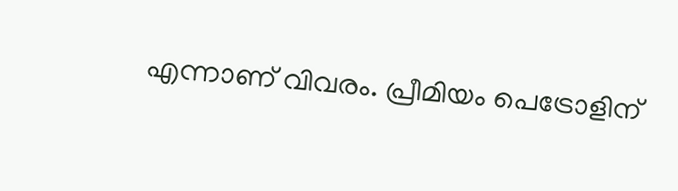എന്നാണ് വിവരം. പ്രീമിയം പെട്രോളിന്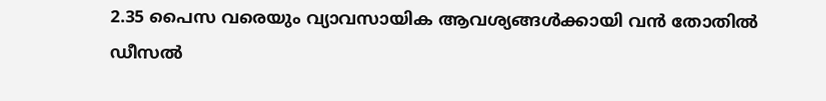2.35 പൈസ വരെയും വ്യാവസായിക ആവശ്യങ്ങള്‍ക്കായി വന്‍ തോതില്‍ ഡീസല്‍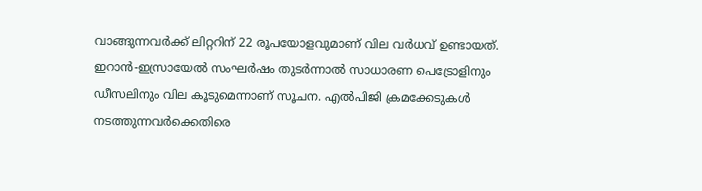വാങ്ങുന്നവര്‍ക്ക് ലിറ്ററിന് 22 രൂപയോളവുമാണ് വില വര്‍ധവ് ഉണ്ടായത്. ഇറാന്‍-ഇസ്രായേല്‍ സംഘര്‍ഷം തുടര്‍ന്നാല്‍ സാധാരണ പെട്രോളിനും ഡീസലിനും വില കൂടുമെന്നാണ് സൂചന. എല്‍പിജി ക്രമക്കേടുകള്‍ നടത്തുന്നവര്‍ക്കെതിരെ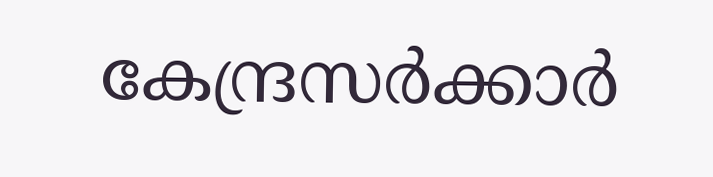കേന്ദ്രസര്‍ക്കാര്‍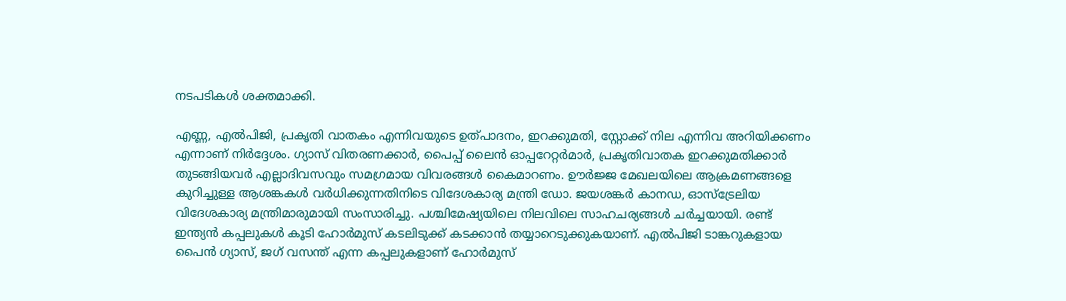നടപടികള്‍ ശക്തമാക്കി.

എണ്ണ, എല്‍പിജി, പ്രകൃതി വാതകം എന്നിവയുടെ ഉത്പാദനം, ഇറക്കുമതി, സ്റ്റോക്ക് നില എന്നിവ അറിയിക്കണം എന്നാണ് നിര്‍ദ്ദേശം. ഗ്യാസ് വിതരണക്കാര്‍, പൈപ്പ് ലൈന്‍ ഓപ്പറേറ്റര്‍മാര്‍, പ്രകൃതിവാതക ഇറക്കുമതിക്കാര്‍ തുടങ്ങിയവര്‍ എല്ലാദിവസവും സമഗ്രമായ വിവരങ്ങള്‍ കൈമാറണം. ഊര്‍ജ്ജ മേഖലയിലെ ആക്രമണങ്ങളെ കുറിച്ചുള്ള ആശങ്കകള്‍ വര്‍ധിക്കുന്നതിനിടെ വിദേശകാര്യ മന്ത്രി ഡോ. ജയശങ്കര്‍ കാനഡ, ഓസ്‌ട്രേലിയ വിദേശകാര്യ മന്ത്രിമാരുമായി സംസാരിച്ചു. പശ്ചിമേഷ്യയിലെ നിലവിലെ സാഹചര്യങ്ങള്‍ ചര്‍ച്ചയായി. രണ്ട് ഇന്ത്യന്‍ കപ്പലുകള്‍ കൂടി ഹോര്‍മുസ് കടലിടുക്ക് കടക്കാന്‍ തയ്യാറെടുക്കുകയാണ്. എല്‍പിജി ടാങ്കറുകളായ പൈന്‍ ഗ്യാസ്, ജഗ് വസന്ത് എന്ന കപ്പലുകളാണ് ഹോര്‍മുസ്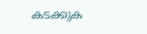കടക്കുക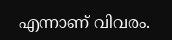എന്നാണ് വിവരം.